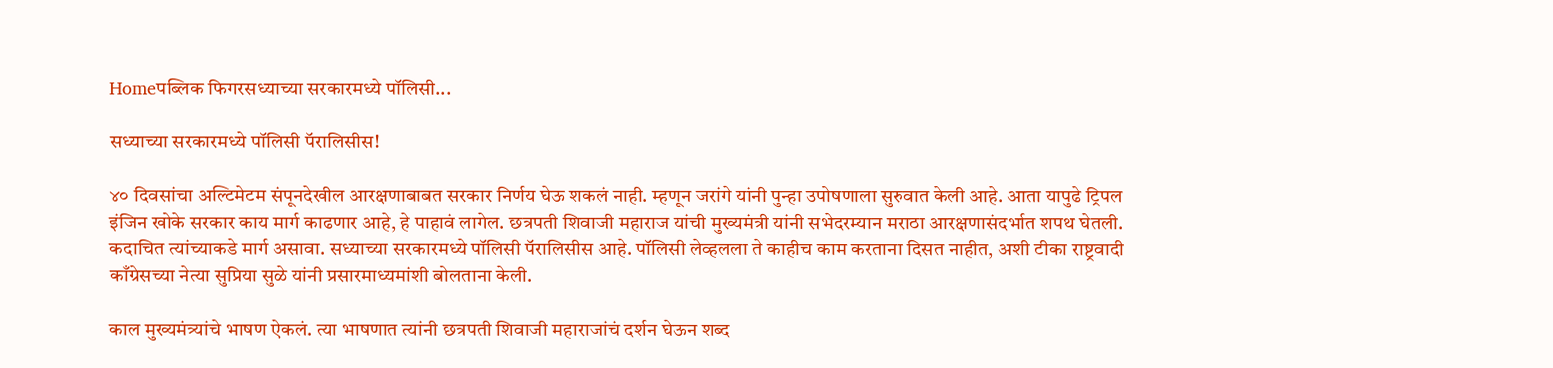Homeपब्लिक फिगरसध्याच्या सरकारमध्ये पॉलिसी...

सध्याच्या सरकारमध्ये पॉलिसी पॅरालिसीस!

४० दिवसांचा अल्टिमेटम संपूनदेखील आरक्षणाबाबत सरकार निर्णय घेऊ शकलं नाही. म्हणून जरांगे यांनी पुन्हा उपोषणाला सुरुवात केली आहे. आता यापुढे ट्रिपल इंजिन खोके सरकार काय मार्ग काढणार आहे, हे पाहावं लागेल. छत्रपती शिवाजी महाराज यांची मुख्यमंत्री यांनी सभेदरम्यान मराठा आरक्षणासंदर्भात शपथ घेतली. कदाचित त्यांच्याकडे मार्ग असावा. सध्याच्या सरकारमध्ये पॉलिसी पॅरालिसीस आहे. पॉलिसी लेव्हलला ते काहीच काम करताना दिसत नाहीत, अशी टीका राष्ट्रवादी काँग्रेसच्या नेत्या सुप्रिया सुळे यांनी प्रसारमाध्यमांशी बोलताना केली.

काल मुख्यमंत्र्यांचे भाषण ऐकलं. त्या भाषणात त्यांनी छत्रपती शिवाजी महाराजांचं दर्शन घेऊन शब्द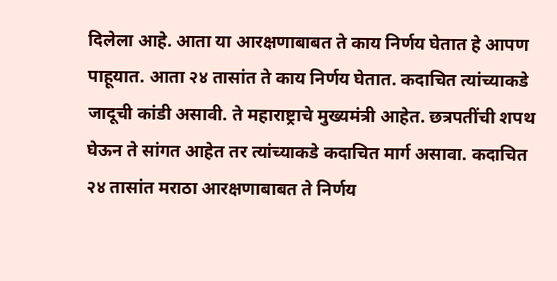दिलेला आहे. आता या आरक्षणाबाबत ते काय निर्णय घेतात हे आपण पाहूयात. आता २४ तासांत ते काय निर्णय घेतात. कदाचित त्यांच्याकडे जादूची कांडी असावी. ते महाराष्ट्राचे मुख्यमंत्री आहेत. छत्रपतींची शपथ घेऊन ते सांगत आहेत तर त्यांच्याकडे कदाचित मार्ग असावा. कदाचित २४ तासांत मराठा आरक्षणाबाबत ते निर्णय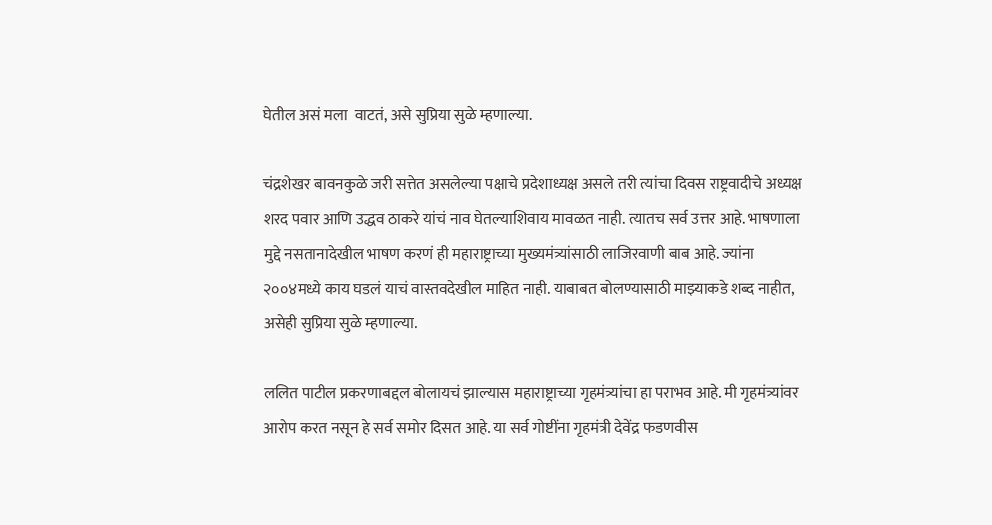घेतील असं मला  वाटतं, असे सुप्रिया सुळे म्हणाल्या.

चंद्रशेखर बावनकुळे जरी सत्तेत असलेल्या पक्षाचे प्रदेशाध्यक्ष असले तरी त्यांचा दिवस राष्ट्रवादीचे अध्यक्ष शरद पवार आणि उद्धव ठाकरे यांचं नाव घेतल्याशिवाय मावळत नाही. त्यातच सर्व उत्तर आहे. भाषणाला मुद्दे नसतानादेखील भाषण करणं ही महाराष्ट्राच्या मुख्यमंत्र्यांसाठी लाजिरवाणी बाब आहे. ज्यांना २००४मध्ये काय घडलं याचं वास्तवदेखील माहित नाही. याबाबत बोलण्यासाठी माझ्याकडे शब्द नाहीत, असेही सुप्रिया सुळे म्हणाल्या.

ललित पाटील प्रकरणाबद्दल बोलायचं झाल्यास महाराष्ट्राच्या गृहमंत्र्यांचा हा पराभव आहे. मी गृहमंत्र्यांवर आरोप करत नसून हे सर्व समोर दिसत आहे. या सर्व गोष्टींना गृहमंत्री देवेंद्र फडणवीस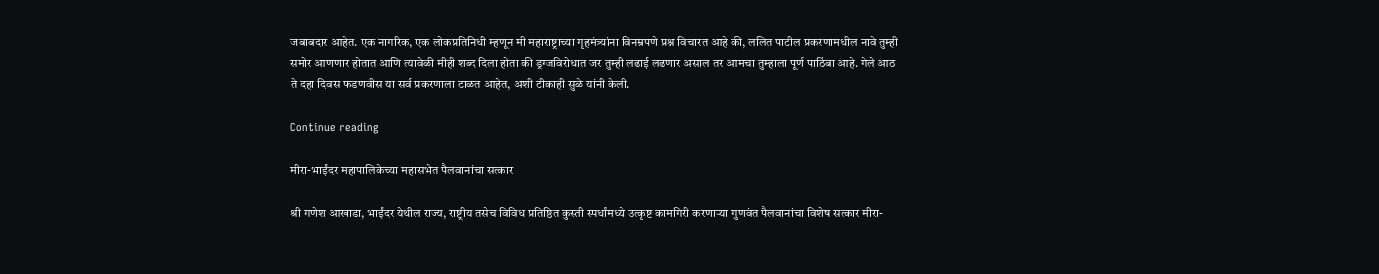जबाबदार आहेत. एक नागरिक, एक लोकप्रतिनिधी म्हणून मी महाराष्ट्राच्या गृहमंत्र्यांना विनम्रपणे प्रश्न विचारत आहे की, ललित पाटील प्रकरणामधील नावे तुम्ही समोर आणणार होतात आणि त्यावेळी मीही शब्द दिला होता की ड्रग्जविरोधात जर तुम्ही लढाई लढणार असाल तर आमचा तुम्हाला पूर्ण पाठिंबा आहे. गेले आठ ते दहा दिवस फडणवीस या सर्व प्रकरणाला टाळत आहेत, अशी टीकाही सुळे यांनी केली.

Continue reading

मीरा-भाईंदर महापालिकेच्या महासभेत पैलवानांचा सत्कार

श्री गणेश आखाडा, भाईंदर येथील राज्य, राष्ट्रीय तसेच विविध प्रतिष्ठित कुस्ती स्पर्धांमध्ये उत्कृष्ट कामगिरी करणाऱ्या गुणवंत पैलवानांचा विशेष सत्कार मीरा-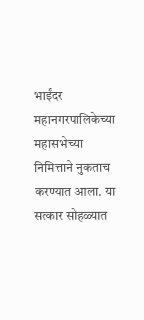भाईंदर महानगरपालिकेच्या महासभेच्या निमित्ताने नुकताच करण्यात आला. या सत्कार सोहळ्यात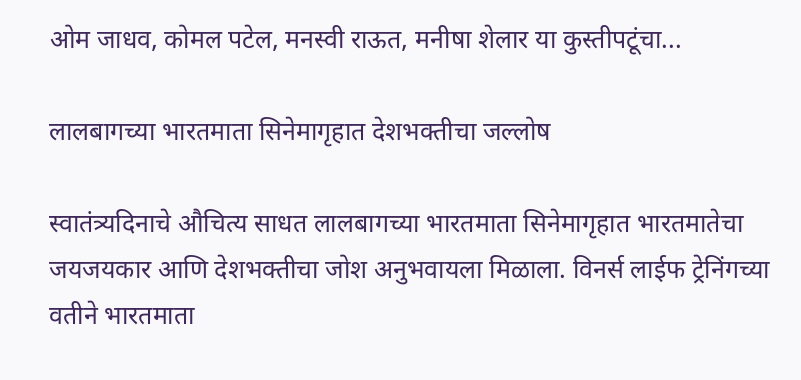ओम जाधव, कोमल पटेल, मनस्वी राऊत, मनीषा शेलार या कुस्तीपटूंचा...

लालबागच्या भारतमाता सिनेमागृहात देशभक्तीचा जल्लोष

स्वातंत्र्यदिनाचे औचित्य साधत लालबागच्या भारतमाता सिनेमागृहात भारतमातेचा जयजयकार आणि देशभक्तीचा जोश अनुभवायला मिळाला. विनर्स लाईफ ट्रेनिंगच्या वतीने भारतमाता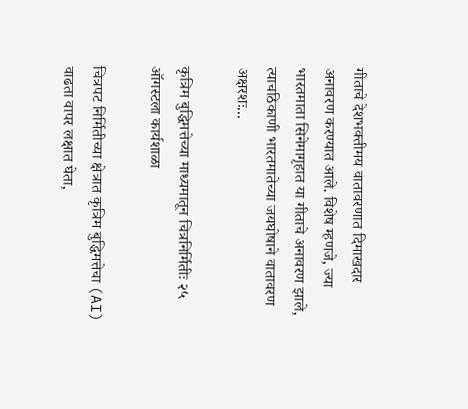गीताचे देशभक्तीमय वातावरणात दिमाखदार अनावरण करण्यात आले. विशेष म्हणजे, ज्या भारतमाता सिनेमागृहात या गीताचे अनावरण झाले, त्याचठिकाणी भारतमातेच्या जयघोषाने वातावरण अक्षरशः...

कृत्रिम बुद्धिमत्तेच्या माध्यमातून चित्रनिर्मितीः २५ ऑगस्टला कार्यशाळा

चित्रपट निर्मितीच्या क्षेत्रात कृत्रिम बुद्धिमत्तेचा (AI) वाढता वापर लक्षात घेता,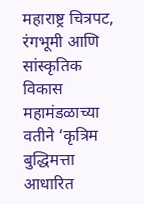महाराष्ट्र चित्रपट, रंगभूमी आणि सांस्कृतिक विकास महामंडळाच्या वतीने ‘कृत्रिम बुद्धिमत्ता आधारित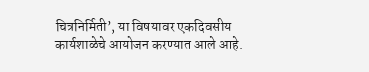चित्रनिर्मिती’, या विषयावर एकदिवसीय कार्यशाळेचे आयोजन करण्यात आले आहे.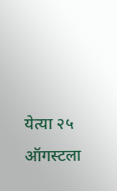येत्या २५ ऑगस्टला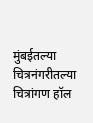मुंबईतल्या चित्रनंगरीतल्या चित्रांगण हॉल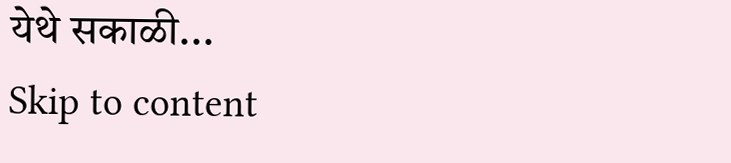येथे सकाळी...
Skip to content